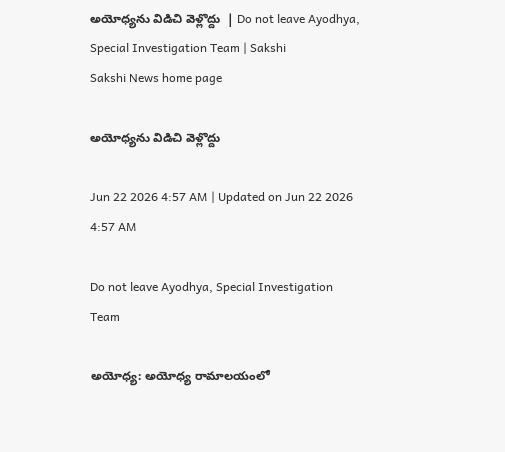అయోధ్యను విడిచి వెళ్లొద్దు  | Do not leave Ayodhya, Special Investigation Team | Sakshi
Sakshi News home page

అయోధ్యను విడిచి వెళ్లొద్దు

Jun 22 2026 4:57 AM | Updated on Jun 22 2026 4:57 AM

Do not leave Ayodhya, Special Investigation Team

అయోధ్య: అయోధ్య రామాలయంలో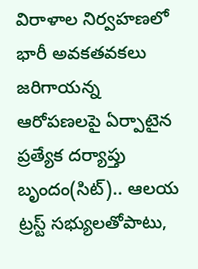విరాళాల నిర్వహణలో భారీ అవకతవకలు జరిగాయన్న ఆరోపణలపై ఏర్పాటైన ప్రత్యేక దర్యాప్తు బృందం(సిట్‌).. ఆలయ ట్రస్ట్‌ సభ్యులతోపాటు,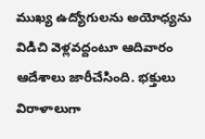ముఖ్య ఉద్యోగులను అయోధ్యను విడిచి వెళ్లవద్దంటూ ఆదివారం ఆదేశాలు జారీచేసింది. భక్తులు విరాళాలుగా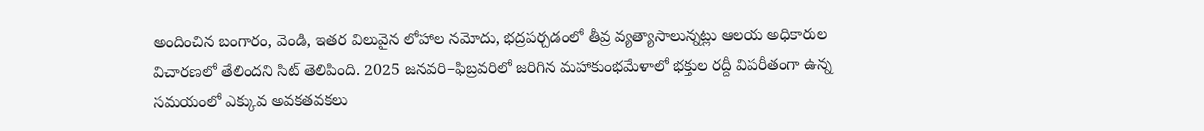అందించిన బంగారం, వెండి, ఇతర విలువైన లోహాల నమోదు, భద్రపర్చడంలో తీవ్ర వ్యత్యాసాలున్నట్లు ఆలయ అధికారుల విచారణలో తేలిందని సిట్‌ తెలిపింది. 2025 జనవరి–ఫిబ్రవరిలో జరిగిన మహాకుంభమేళాలో భక్తుల రద్దీ విపరీతంగా ఉన్న సమయంలో ఎక్కువ అవకతవకలు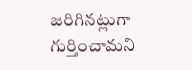జరిగినట్లుగా గుర్తించామని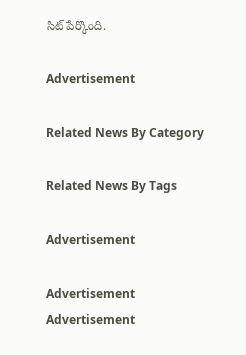సిట్‌ పేర్కొంది.

Advertisement

Related News By Category

Related News By Tags

Advertisement

Advertisement
Advertisement